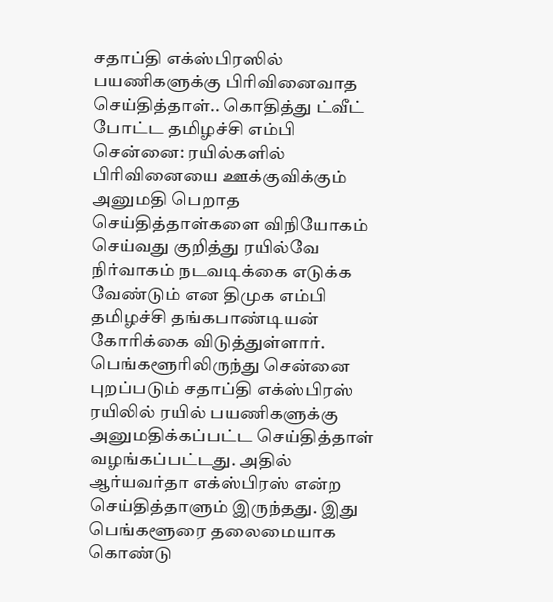சதாப்தி எக்ஸ்பிரஸில் பயணிகளுக்கு பிரிவினைவாத செய்தித்தாள்.. கொதித்து ட்வீட் போட்ட தமிழச்சி எம்பி
சென்னை: ரயில்களில் பிரிவினையை ஊக்குவிக்கும் அனுமதி பெறாத செய்தித்தாள்களை விநியோகம் செய்வது குறித்து ரயில்வே நிர்வாகம் நடவடிக்கை எடுக்க வேண்டும் என திமுக எம்பி தமிழச்சி தங்கபாண்டியன் கோரிக்கை விடுத்துள்ளார்.
பெங்களூரிலிருந்து சென்னை புறப்படும் சதாப்தி எக்ஸ்பிரஸ் ரயிலில் ரயில் பயணிகளுக்கு அனுமதிக்கப்பட்ட செய்தித்தாள் வழங்கப்பட்டது. அதில் ஆர்யவர்தா எக்ஸ்பிரஸ் என்ற செய்தித்தாளும் இருந்தது. இது பெங்களூரை தலைமையாக கொண்டு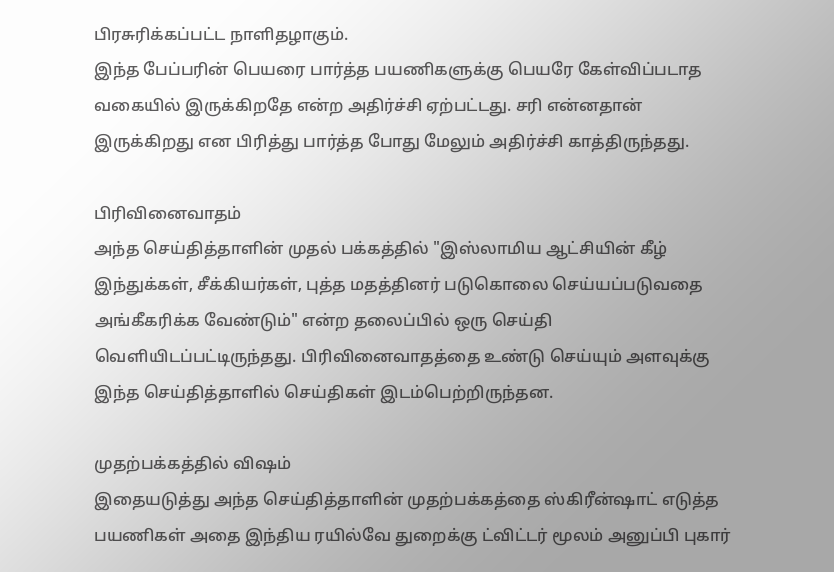பிரசுரிக்கப்பட்ட நாளிதழாகும்.
இந்த பேப்பரின் பெயரை பார்த்த பயணிகளுக்கு பெயரே கேள்விப்படாத வகையில் இருக்கிறதே என்ற அதிர்ச்சி ஏற்பட்டது. சரி என்னதான் இருக்கிறது என பிரித்து பார்த்த போது மேலும் அதிர்ச்சி காத்திருந்தது.

பிரிவினைவாதம்
அந்த செய்தித்தாளின் முதல் பக்கத்தில் "இஸ்லாமிய ஆட்சியின் கீழ் இந்துக்கள், சீக்கியர்கள், புத்த மதத்தினர் படுகொலை செய்யப்படுவதை அங்கீகரிக்க வேண்டும்" என்ற தலைப்பில் ஒரு செய்தி வெளியிடப்பட்டிருந்தது. பிரிவினைவாதத்தை உண்டு செய்யும் அளவுக்கு இந்த செய்தித்தாளில் செய்திகள் இடம்பெற்றிருந்தன.

முதற்பக்கத்தில் விஷம்
இதையடுத்து அந்த செய்தித்தாளின் முதற்பக்கத்தை ஸ்கிரீன்ஷாட் எடுத்த பயணிகள் அதை இந்திய ரயில்வே துறைக்கு ட்விட்டர் மூலம் அனுப்பி புகார்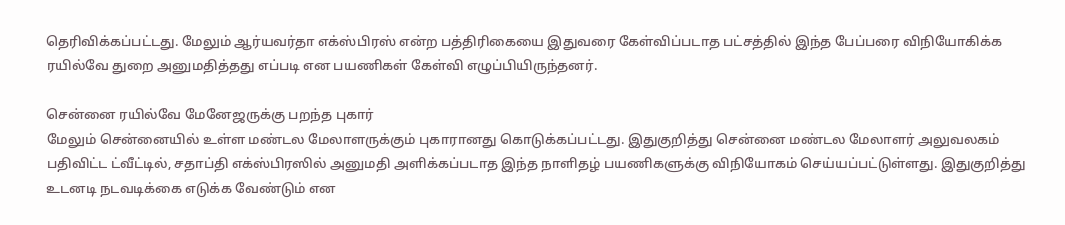தெரிவிக்கப்பட்டது. மேலும் ஆர்யவர்தா எக்ஸ்பிரஸ் என்ற பத்திரிகையை இதுவரை கேள்விப்படாத பட்சத்தில் இந்த பேப்பரை விநியோகிக்க ரயில்வே துறை அனுமதித்தது எப்படி என பயணிகள் கேள்வி எழுப்பியிருந்தனர்.

சென்னை ரயில்வே மேனேஜருக்கு பறந்த புகார்
மேலும் சென்னையில் உள்ள மண்டல மேலாளருக்கும் புகாரானது கொடுக்கப்பட்டது. இதுகுறித்து சென்னை மண்டல மேலாளர் அலுவலகம் பதிவிட்ட ட்வீட்டில், சதாப்தி எக்ஸ்பிரஸில் அனுமதி அளிக்கப்படாத இந்த நாளிதழ் பயணிகளுக்கு விநியோகம் செய்யப்பட்டுள்ளது. இதுகுறித்து உடனடி நடவடிக்கை எடுக்க வேண்டும் என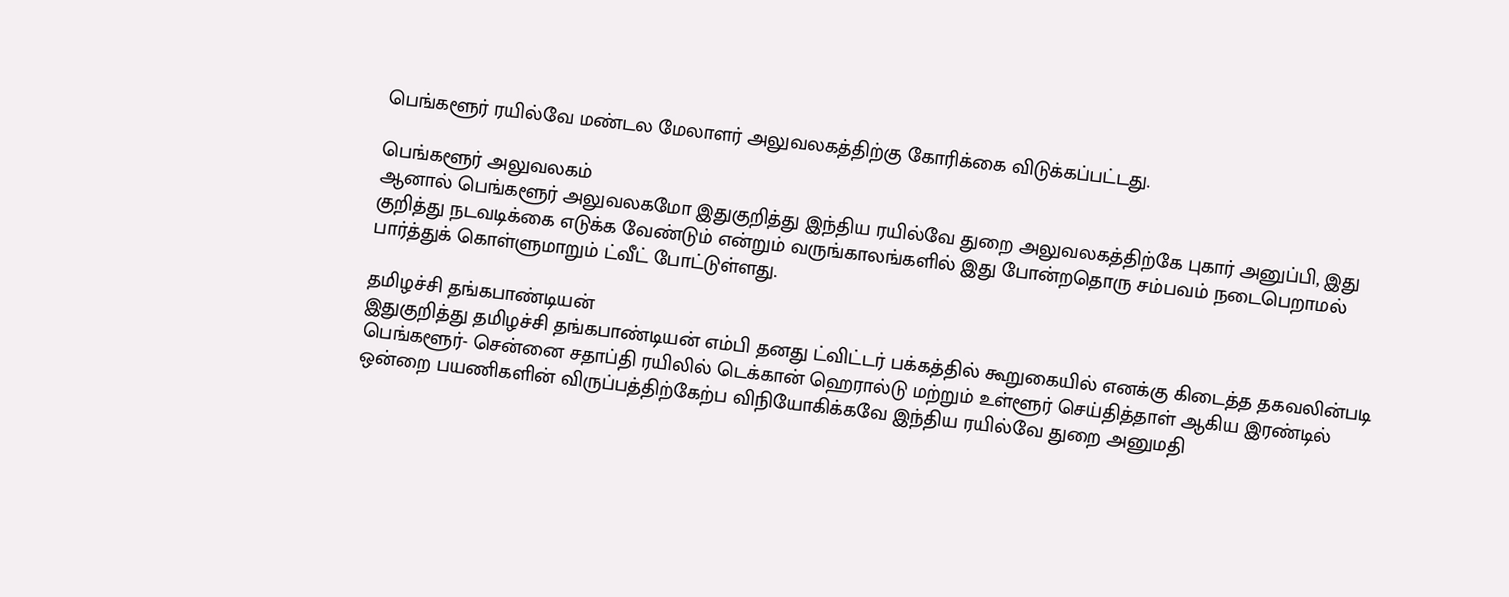பெங்களூர் ரயில்வே மண்டல மேலாளர் அலுவலகத்திற்கு கோரிக்கை விடுக்கப்பட்டது.

பெங்களூர் அலுவலகம்
ஆனால் பெங்களூர் அலுவலகமோ இதுகுறித்து இந்திய ரயில்வே துறை அலுவலகத்திற்கே புகார் அனுப்பி, இது குறித்து நடவடிக்கை எடுக்க வேண்டும் என்றும் வருங்காலங்களில் இது போன்றதொரு சம்பவம் நடைபெறாமல் பார்த்துக் கொள்ளுமாறும் ட்வீட் போட்டுள்ளது.

தமிழச்சி தங்கபாண்டியன்
இதுகுறித்து தமிழச்சி தங்கபாண்டியன் எம்பி தனது ட்விட்டர் பக்கத்தில் கூறுகையில் எனக்கு கிடைத்த தகவலின்படி பெங்களூர்- சென்னை சதாப்தி ரயிலில் டெக்கான் ஹெரால்டு மற்றும் உள்ளூர் செய்தித்தாள் ஆகிய இரண்டில் ஒன்றை பயணிகளின் விருப்பத்திற்கேற்ப விநியோகிக்கவே இந்திய ரயில்வே துறை அனுமதி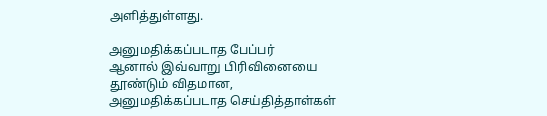அளித்துள்ளது.

அனுமதிக்கப்படாத பேப்பர்
ஆனால் இவ்வாறு பிரிவினையை தூண்டும் விதமான, அனுமதிக்கப்படாத செய்தித்தாள்கள்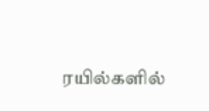ரயில்களில்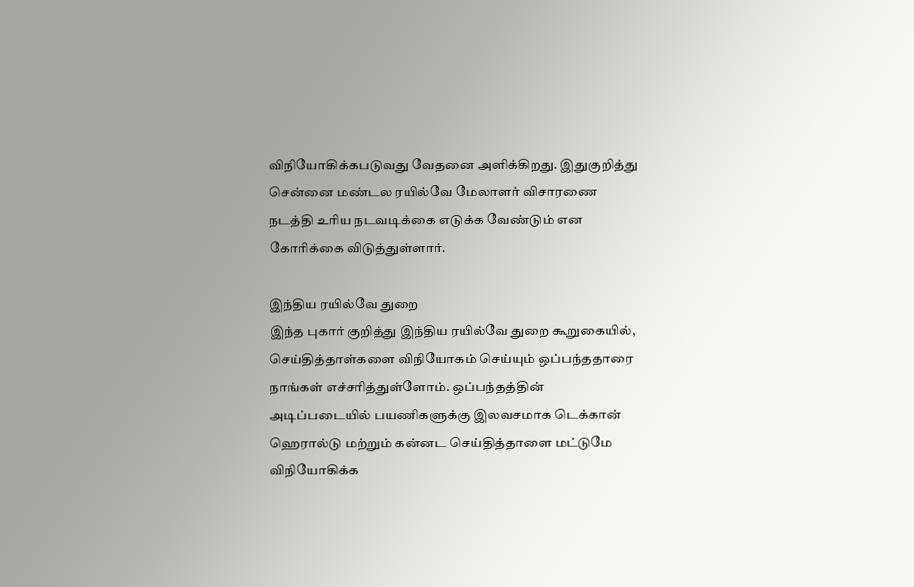விநியோகிக்கபடுவது வேதனை அளிக்கிறது. இதுகுறித்து சென்னை மண்டல ரயில்வே மேலாளர் விசாரணை நடத்தி உரிய நடவடிக்கை எடுக்க வேண்டும் என கோரிக்கை விடுத்துள்ளார்.

இந்திய ரயில்வே துறை
இந்த புகார் குறித்து இந்திய ரயில்வே துறை கூறுகையில், செய்தித்தாள்களை விநியோகம் செய்யும் ஒப்பந்ததாரை நாங்கள் எச்சரித்துள்ளோம். ஒப்பந்தத்தின் அடிப்படையில் பயணிகளுக்கு இலவசமாக டெக்கான் ஹெரால்டு மற்றும் கன்னட செய்தித்தாளை மட்டுமே விநியோகிக்க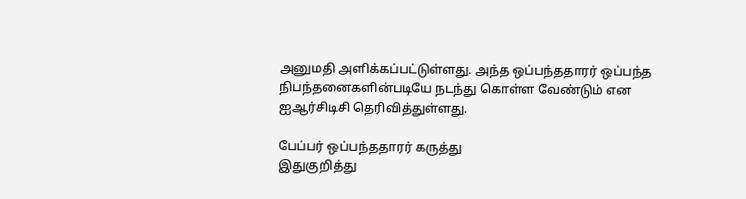அனுமதி அளிக்கப்பட்டுள்ளது. அந்த ஒப்பந்ததாரர் ஒப்பந்த நிபந்தனைகளின்படியே நடந்து கொள்ள வேண்டும் என ஐஆர்சிடிசி தெரிவித்துள்ளது.

பேப்பர் ஒப்பந்ததாரர் கருத்து
இதுகுறித்து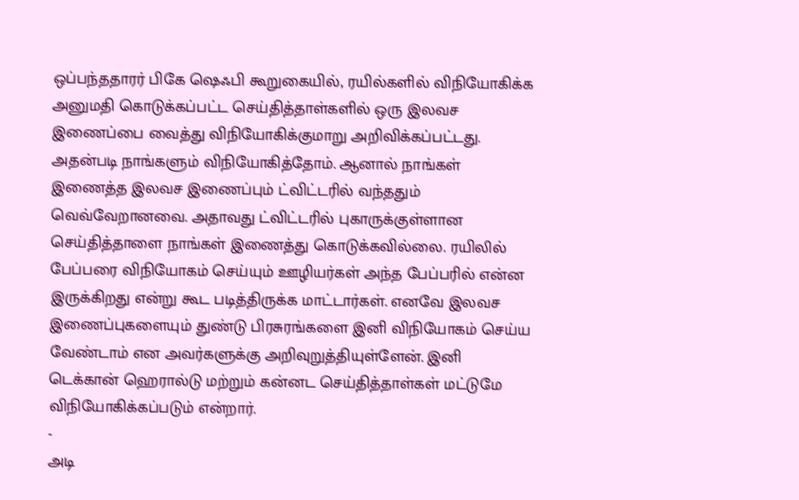ஒப்பந்ததாரர் பிகே ஷெஃபி கூறுகையில், ரயில்களில் விநியோகிக்க அனுமதி கொடுக்கப்பட்ட செய்தித்தாள்களில் ஒரு இலவச இணைப்பை வைத்து விநியோகிக்குமாறு அறிவிக்கப்பட்டது. அதன்படி நாங்களும் விநியோகித்தோம். ஆனால் நாங்கள் இணைத்த இலவச இணைப்பும் ட்விட்டரில் வந்ததும் வெவ்வேறானவை. அதாவது ட்விட்டரில் புகாருக்குள்ளான செய்தித்தாளை நாங்கள் இணைத்து கொடுக்கவில்லை. ரயிலில் பேப்பரை விநியோகம் செய்யும் ஊழியர்கள் அந்த பேப்பரில் என்ன இருக்கிறது என்று கூட படித்திருக்க மாட்டார்கள். எனவே இலவச இணைப்புகளையும் துண்டு பிரசுரங்களை இனி விநியோகம் செய்ய வேண்டாம் என அவர்களுக்கு அறிவுறுத்தியுள்ளேன். இனி டெக்கான் ஹெரால்டு மற்றும் கன்னட செய்தித்தாள்கள் மட்டுமே விநியோகிக்கப்படும் என்றார்.
-
அடி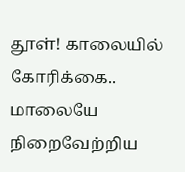தூள்! காலையில் கோரிக்கை.. மாலையே நிறைவேற்றிய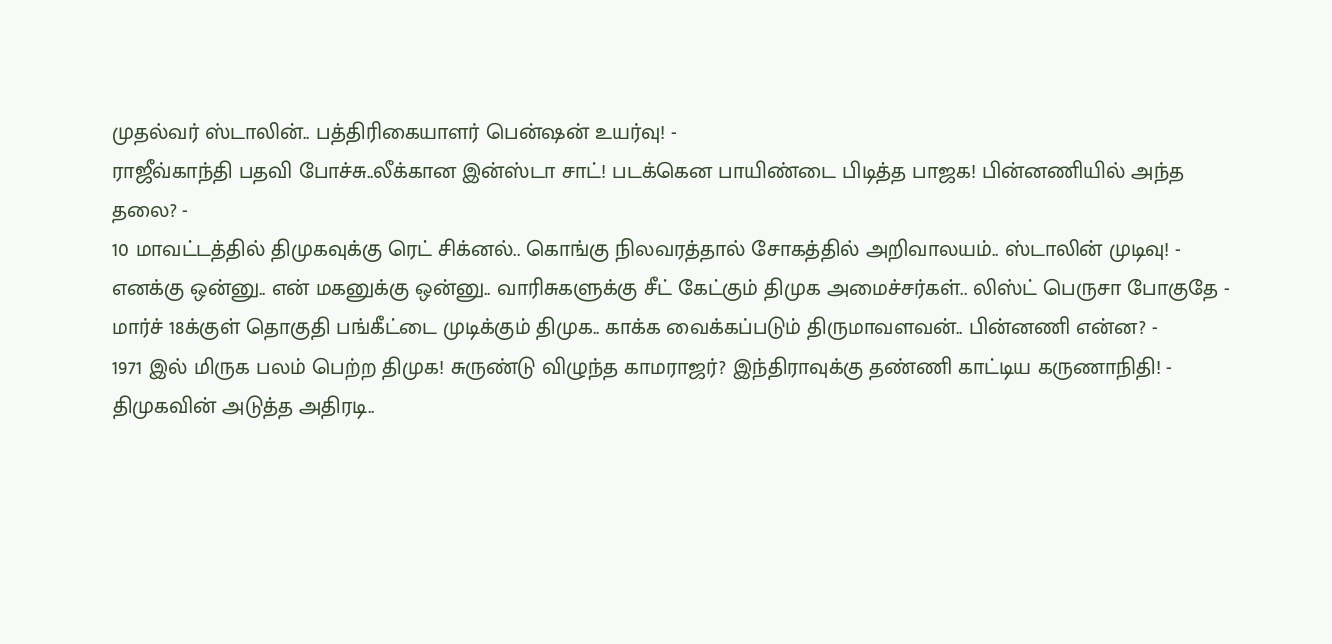முதல்வர் ஸ்டாலின்.. பத்திரிகையாளர் பென்ஷன் உயர்வு! -
ராஜீவ்காந்தி பதவி போச்சு..லீக்கான இன்ஸ்டா சாட்! படக்கென பாயிண்டை பிடித்த பாஜக! பின்னணியில் அந்த தலை? -
10 மாவட்டத்தில் திமுகவுக்கு ரெட் சிக்னல்.. கொங்கு நிலவரத்தால் சோகத்தில் அறிவாலயம்.. ஸ்டாலின் முடிவு! -
எனக்கு ஒன்னு.. என் மகனுக்கு ஒன்னு.. வாரிசுகளுக்கு சீட் கேட்கும் திமுக அமைச்சர்கள்.. லிஸ்ட் பெருசா போகுதே -
மார்ச் 18க்குள் தொகுதி பங்கீட்டை முடிக்கும் திமுக.. காக்க வைக்கப்படும் திருமாவளவன்.. பின்னணி என்ன? -
1971 இல் மிருக பலம் பெற்ற திமுக! சுருண்டு விழுந்த காமராஜர்? இந்திராவுக்கு தண்ணி காட்டிய கருணாநிதி! -
திமுகவின் அடுத்த அதிரடி..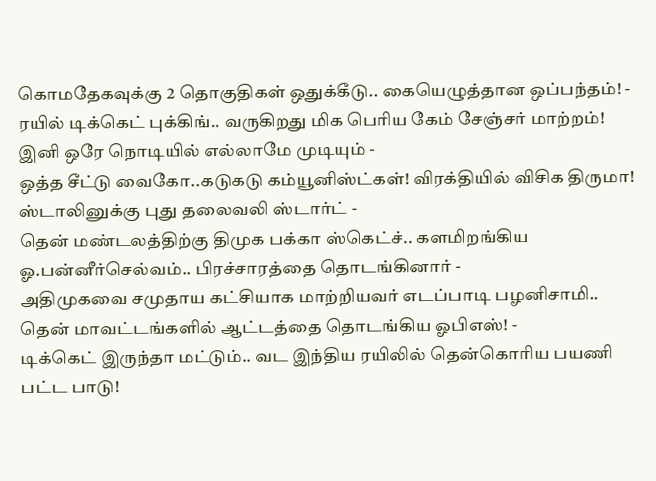கொமதேகவுக்கு 2 தொகுதிகள் ஒதுக்கீடு.. கையெழுத்தான ஒப்பந்தம்! -
ரயில் டிக்கெட் புக்கிங்.. வருகிறது மிக பெரிய கேம் சேஞ்சர் மாற்றம்! இனி ஒரே நொடியில் எல்லாமே முடியும் -
ஒத்த சீட்டு வைகோ..கடுகடு கம்யூனிஸ்ட்கள்! விரக்தியில் விசிக திருமா! ஸ்டாலினுக்கு புது தலைவலி ஸ்டார்ட் -
தென் மண்டலத்திற்கு திமுக பக்கா ஸ்கெட்ச்.. களமிறங்கிய ஓ.பன்னீர்செல்வம்.. பிரச்சாரத்தை தொடங்கினார் -
அதிமுகவை சமுதாய கட்சியாக மாற்றியவர் எடப்பாடி பழனிசாமி.. தென் மாவட்டங்களில் ஆட்டத்தை தொடங்கிய ஓபிஎஸ்! -
டிக்கெட் இருந்தா மட்டும்.. வட இந்திய ரயிலில் தென்கொரிய பயணி பட்ட பாடு!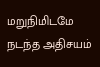மறுநிமிடமே நடந்த அதிசயம்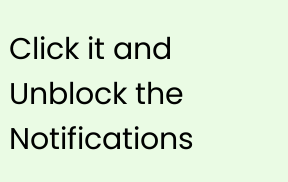Click it and Unblock the Notifications